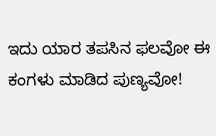ಇದು ಯಾರ ತಪಸಿನ ಫಲವೋ ಈ ಕಂಗಳು ಮಾಡಿದ ಪುಣ್ಯವೋ!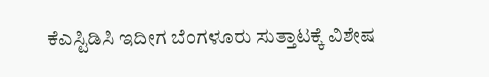ಕೆಎಸ್ಟಿಡಿಸಿ ಇದೀಗ ಬೆಂಗಳೂರು ಸುತ್ತಾಟಕ್ಕೆ ವಿಶೇಷ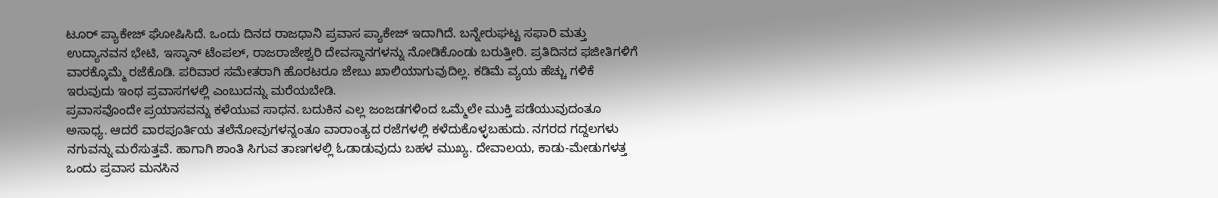ಟೂರ್ ಪ್ಯಾಕೇಜ್ ಘೋಷಿಸಿದೆ. ಒಂದು ದಿನದ ರಾಜಧಾನಿ ಪ್ರವಾಸ ಪ್ಯಾಕೇಜ್ ಇದಾಗಿದೆ. ಬನ್ನೇರುಘಟ್ಟ ಸಫಾರಿ ಮತ್ತು ಉದ್ಯಾನವನ ಭೇಟಿ, ಇಸ್ಕಾನ್ ಟೆಂಪಲ್, ರಾಜರಾಜೇಶ್ವರಿ ದೇವಸ್ಥಾನಗಳನ್ನು ನೋಡಿಕೊಂಡು ಬರುತ್ತೀರಿ. ಪ್ರತಿದಿನದ ಫಜೀತಿಗಳಿಗೆ ವಾರಕ್ಕೊಮ್ಮೆ ರಜೆಕೊಡಿ. ಪರಿವಾರ ಸಮೇತರಾಗಿ ಹೊರಟರೂ ಜೇಬು ಖಾಲಿಯಾಗುವುದಿಲ್ಲ. ಕಡಿಮೆ ವ್ಯಯ ಹೆಚ್ಚು ಗಳಿಕೆ ಇರುವುದು ಇಂಥ ಪ್ರವಾಸಗಳಲ್ಲಿ ಎಂಬುದನ್ನು ಮರೆಯಬೇಡಿ.
ಪ್ರವಾಸವೊಂದೇ ಪ್ರಯಾಸವನ್ನು ಕಳೆಯುವ ಸಾಧನ. ಬದುಕಿನ ಎಲ್ಲ ಜಂಜಡಗಳಿಂದ ಒಮ್ಮೆಲೇ ಮುಕ್ತಿ ಪಡೆಯುವುದಂತೂ ಅಸಾಧ್ಯ. ಆದರೆ ವಾರಪೂರ್ತಿಯ ತಲೆನೋವುಗಳನ್ನಂತೂ ವಾರಾಂತ್ಯದ ರಜೆಗಳಲ್ಲಿ ಕಳೆದುಕೊಳ್ಳಬಹುದು. ನಗರದ ಗದ್ದಲಗಳು ನಗುವನ್ನು ಮರೆಸುತ್ತವೆ. ಹಾಗಾಗಿ ಶಾಂತಿ ಸಿಗುವ ತಾಣಗಳಲ್ಲಿ ಓಡಾಡುವುದು ಬಹಳ ಮುಖ್ಯ. ದೇವಾಲಯ, ಕಾಡು-ಮೇಡುಗಳತ್ತ ಒಂದು ಪ್ರವಾಸ ಮನಸಿನ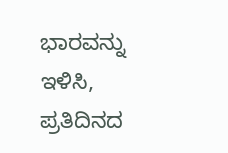ಭಾರವನ್ನು ಇಳಿಸಿ, ಪ್ರತಿದಿನದ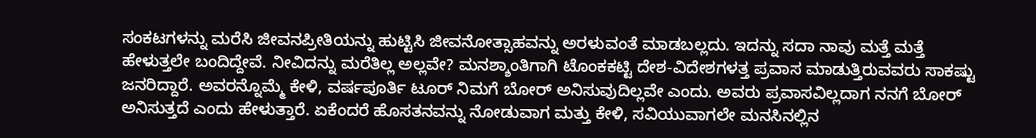ಸಂಕಟಗಳನ್ನು ಮರೆಸಿ ಜೀವನಪ್ರೀತಿಯನ್ನು ಹುಟ್ಟಿಸಿ ಜೀವನೋತ್ಸಾಹವನ್ನು ಅರಳುವಂತೆ ಮಾಡಬಲ್ಲದು. ಇದನ್ನು ಸದಾ ನಾವು ಮತ್ತೆ ಮತ್ತೆ ಹೇಳುತ್ತಲೇ ಬಂದಿದ್ದೇವೆ. ನೀವಿದನ್ನು ಮರೆತಿಲ್ಲ ಅಲ್ಲವೇ? ಮನಶ್ಶಾಂತಿಗಾಗಿ ಟೊಂಕಕಟ್ಟಿ ದೇಶ-ವಿದೇಶಗಳತ್ತ ಪ್ರವಾಸ ಮಾಡುತ್ತಿರುವವರು ಸಾಕಷ್ಟು ಜನರಿದ್ದಾರೆ. ಅವರನ್ನೊಮ್ಮೆ ಕೇಳಿ, ವರ್ಷಪೂರ್ತಿ ಟೂರ್ ನಿಮಗೆ ಬೋರ್ ಅನಿಸುವುದಿಲ್ಲವೇ ಎಂದು. ಅವರು ಪ್ರವಾಸವಿಲ್ಲದಾಗ ನನಗೆ ಬೋರ್ ಅನಿಸುತ್ತದೆ ಎಂದು ಹೇಳುತ್ತಾರೆ. ಏಕೆಂದರೆ ಹೊಸತನವನ್ನು ನೋಡುವಾಗ ಮತ್ತು ಕೇಳಿ, ಸವಿಯುವಾಗಲೇ ಮನಸಿನಲ್ಲಿನ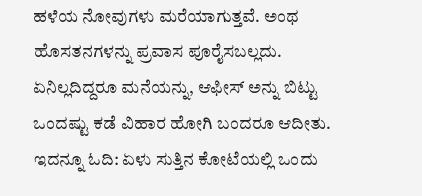ಹಳೆಯ ನೋವುಗಳು ಮರೆಯಾಗುತ್ತವೆ. ಅಂಥ ಹೊಸತನಗಳನ್ನು ಪ್ರವಾಸ ಪೂರೈಸಬಲ್ಲದು. ಏನಿಲ್ಲದಿದ್ದರೂ ಮನೆಯನ್ನು, ಆಫೀಸ್ ಅನ್ನು ಬಿಟ್ಟು ಒಂದಷ್ಟು ಕಡೆ ವಿಹಾರ ಹೋಗಿ ಬಂದರೂ ಆದೀತು.
ಇದನ್ನೂ ಓದಿ: ಏಳು ಸುತ್ತಿನ ಕೋಟೆಯಲ್ಲಿ ಒಂದು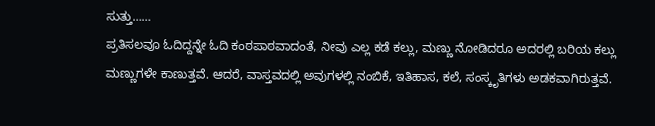ಸುತ್ತು……
ಪ್ರತಿಸಲವೂ ಓದಿದ್ದನ್ನೇ ಓದಿ ಕಂಠಪಾಠವಾದಂತೆ, ನೀವು ಎಲ್ಲ ಕಡೆ ಕಲ್ಲು, ಮಣ್ಣು ನೋಡಿದರೂ ಅದರಲ್ಲಿ ಬರಿಯ ಕಲ್ಲು ಮಣ್ಣುಗಳೇ ಕಾಣುತ್ತವೆ. ಆದರೆ, ವಾಸ್ತವದಲ್ಲಿ ಅವುಗಳಲ್ಲಿ ನಂಬಿಕೆ, ಇತಿಹಾಸ, ಕಲೆ, ಸಂಸ್ಕೃತಿಗಳು ಅಡಕವಾಗಿರುತ್ತವೆ.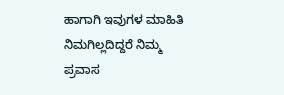ಹಾಗಾಗಿ ಇವುಗಳ ಮಾಹಿತಿ ನಿಮಗಿಲ್ಲದಿದ್ದರೆ ನಿಮ್ಮ ಪ್ರವಾಸ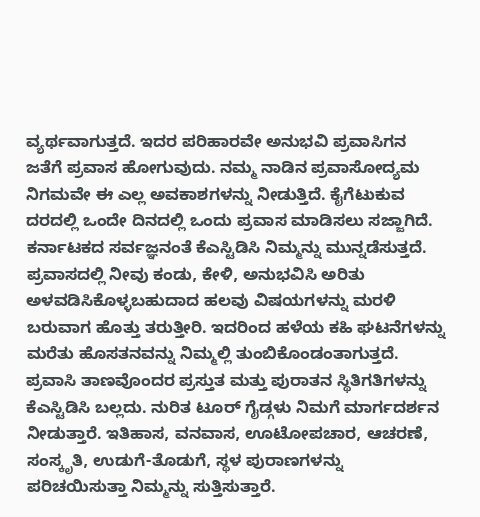ವ್ಯರ್ಥವಾಗುತ್ತದೆ. ಇದರ ಪರಿಹಾರವೇ ಅನುಭವಿ ಪ್ರವಾಸಿಗನ ಜತೆಗೆ ಪ್ರವಾಸ ಹೋಗುವುದು. ನಮ್ಮ ನಾಡಿನ ಪ್ರವಾಸೋದ್ಯಮ ನಿಗಮವೇ ಈ ಎಲ್ಲ ಅವಕಾಶಗಳನ್ನು ನೀಡುತ್ತಿದೆ. ಕೈಗೆಟುಕುವ ದರದಲ್ಲಿ ಒಂದೇ ದಿನದಲ್ಲಿ ಒಂದು ಪ್ರವಾಸ ಮಾಡಿಸಲು ಸಜ್ಜಾಗಿದೆ. ಕರ್ನಾಟಕದ ಸರ್ವಜ್ಞನಂತೆ ಕೆಎಸ್ಟಿಡಿಸಿ ನಿಮ್ಮನ್ನು ಮುನ್ನಡೆಸುತ್ತದೆ. ಪ್ರವಾಸದಲ್ಲಿ ನೀವು ಕಂಡು, ಕೇಳಿ, ಅನುಭವಿಸಿ ಅರಿತು ಅಳವಡಿಸಿಕೊಳ್ಳಬಹುದಾದ ಹಲವು ವಿಷಯಗಳನ್ನು ಮರಳಿ ಬರುವಾಗ ಹೊತ್ತು ತರುತ್ತೀರಿ. ಇದರಿಂದ ಹಳೆಯ ಕಹಿ ಘಟನೆಗಳನ್ನು ಮರೆತು ಹೊಸತನವನ್ನು ನಿಮ್ಮಲ್ಲಿ ತುಂಬಿಕೊಂಡಂತಾಗುತ್ತದೆ. ಪ್ರವಾಸಿ ತಾಣವೊಂದರ ಪ್ರಸ್ತುತ ಮತ್ತು ಪುರಾತನ ಸ್ಥಿತಿಗತಿಗಳನ್ನು ಕೆಎಸ್ಟಿಡಿಸಿ ಬಲ್ಲದು. ನುರಿತ ಟೂರ್ ಗೈಡ್ಗಳು ನಿಮಗೆ ಮಾರ್ಗದರ್ಶನ ನೀಡುತ್ತಾರೆ. ಇತಿಹಾಸ, ವನವಾಸ, ಊಟೋಪಚಾರ, ಆಚರಣೆ, ಸಂಸ್ಕೃತಿ, ಉಡುಗೆ-ತೊಡುಗೆ, ಸ್ಥಳ ಪುರಾಣಗಳನ್ನು ಪರಿಚಯಿಸುತ್ತಾ ನಿಮ್ಮನ್ನು ಸುತ್ತಿಸುತ್ತಾರೆ.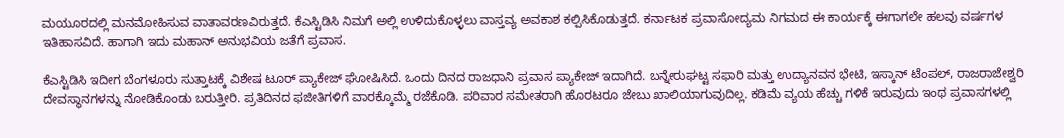ಮಯೂರದಲ್ಲಿ ಮನಮೋಹಿಸುವ ವಾತಾವರಣವಿರುತ್ತದೆ. ಕೆಎಸ್ಟಿಡಿಸಿ ನಿಮಗೆ ಅಲ್ಲಿ ಉಳಿದುಕೊಳ್ಳಲು ವಾಸ್ತವ್ಯ ಅವಕಾಶ ಕಲ್ಪಿಸಿಕೊಡುತ್ತದೆ. ಕರ್ನಾಟಕ ಪ್ರವಾಸೋದ್ಯಮ ನಿಗಮದ ಈ ಕಾರ್ಯಕ್ಕೆ ಈಗಾಗಲೇ ಹಲವು ವರ್ಷಗಳ ಇತಿಹಾಸವಿದೆ. ಹಾಗಾಗಿ ಇದು ಮಹಾನ್ ಅನುಭವಿಯ ಜತೆಗೆ ಪ್ರವಾಸ.

ಕೆಎಸ್ಟಿಡಿಸಿ ಇದೀಗ ಬೆಂಗಳೂರು ಸುತ್ತಾಟಕ್ಕೆ ವಿಶೇಷ ಟೂರ್ ಪ್ಯಾಕೇಜ್ ಘೋಷಿಸಿದೆ. ಒಂದು ದಿನದ ರಾಜಧಾನಿ ಪ್ರವಾಸ ಪ್ಯಾಕೇಜ್ ಇದಾಗಿದೆ. ಬನ್ನೇರುಘಟ್ಟ ಸಫಾರಿ ಮತ್ತು ಉದ್ಯಾನವನ ಭೇಟಿ, ಇಸ್ಕಾನ್ ಟೆಂಪಲ್, ರಾಜರಾಜೇಶ್ವರಿ ದೇವಸ್ಥಾನಗಳನ್ನು ನೋಡಿಕೊಂಡು ಬರುತ್ತೀರಿ. ಪ್ರತಿದಿನದ ಫಜೀತಿಗಳಿಗೆ ವಾರಕ್ಕೊಮ್ಮೆ ರಜೆಕೊಡಿ. ಪರಿವಾರ ಸಮೇತರಾಗಿ ಹೊರಟರೂ ಜೇಬು ಖಾಲಿಯಾಗುವುದಿಲ್ಲ. ಕಡಿಮೆ ವ್ಯಯ ಹೆಚ್ಚು ಗಳಿಕೆ ಇರುವುದು ಇಂಥ ಪ್ರವಾಸಗಳಲ್ಲಿ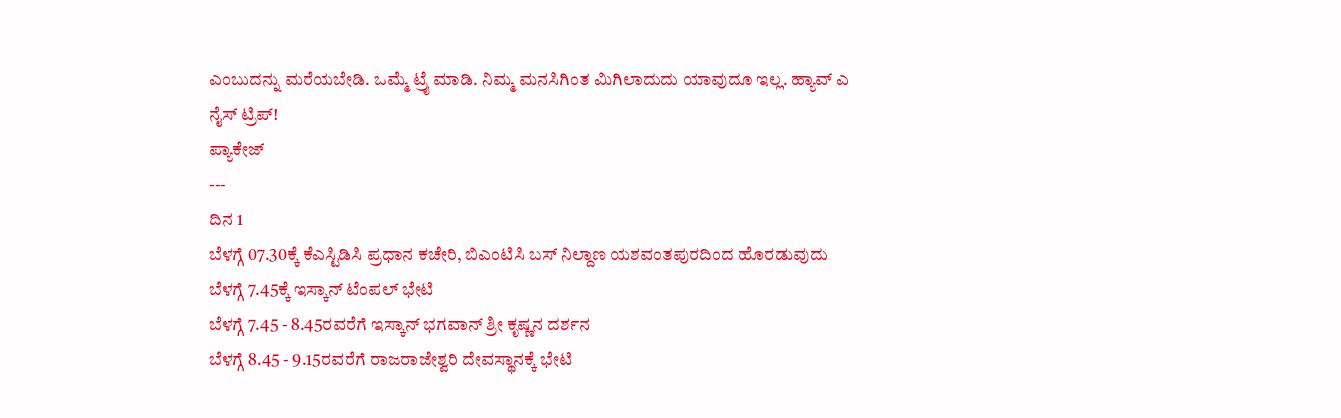ಎಂಬುದನ್ನು ಮರೆಯಬೇಡಿ. ಒಮ್ಮೆ ಟ್ರೈ ಮಾಡಿ. ನಿಮ್ಮ ಮನಸಿಗಿಂತ ಮಿಗಿಲಾದುದು ಯಾವುದೂ ಇಲ್ಲ. ಹ್ಯಾವ್ ಎ ನೈಸ್ ಟ್ರಿಪ್!
ಪ್ಯಾಕೇಜ್
---
ದಿನ 1
ಬೆಳಗ್ಗೆ 07.30ಕ್ಕೆ ಕೆಎಸ್ಟಿಡಿಸಿ ಪ್ರಧಾನ ಕಚೇರಿ, ಬಿಎಂಟಿಸಿ ಬಸ್ ನಿಲ್ದಾಣ ಯಶವಂತಪುರದಿಂದ ಹೊರಡುವುದು
ಬೆಳಗ್ಗೆ 7.45ಕ್ಕೆ ಇಸ್ಕಾನ್ ಟೆಂಪಲ್ ಭೇಟಿ
ಬೆಳಗ್ಗೆ 7.45 - 8.45ರವರೆಗೆ ಇಸ್ಕಾನ್ ಭಗವಾನ್ ಶ್ರೀ ಕೃಷ್ಣನ ದರ್ಶನ
ಬೆಳಗ್ಗೆ 8.45 - 9.15ರವರೆಗೆ ರಾಜರಾಜೇಶ್ವರಿ ದೇವಸ್ಥಾನಕ್ಕೆ ಭೇಟಿ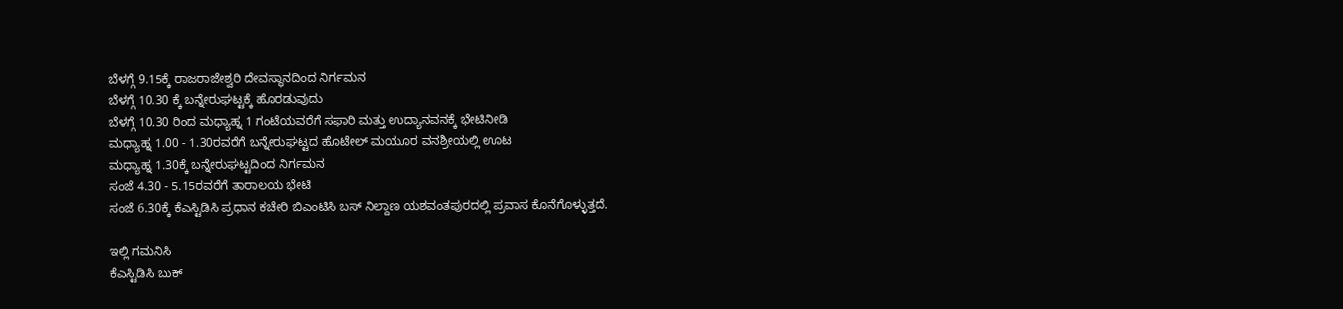ಬೆಳಗ್ಗೆ 9.15ಕ್ಕೆ ರಾಜರಾಜೇಶ್ವರಿ ದೇವಸ್ಥಾನದಿಂದ ನಿರ್ಗಮನ
ಬೆಳಗ್ಗೆ 10.30 ಕ್ಕೆ ಬನ್ನೇರುಘಟ್ಟಕ್ಕೆ ಹೊರಡುವುದು
ಬೆಳಗ್ಗೆ 10.30 ರಿಂದ ಮಧ್ಯಾಹ್ನ 1 ಗಂಟೆಯವರೆಗೆ ಸಫಾರಿ ಮತ್ತು ಉದ್ಯಾನವನಕ್ಕೆ ಭೇಟಿನೀಡಿ
ಮಧ್ಯಾಹ್ನ 1.00 - 1.30ರವರೆಗೆ ಬನ್ನೇರುಘಟ್ಟದ ಹೊಟೇಲ್ ಮಯೂರ ವನಶ್ರೀಯಲ್ಲಿ ಊಟ
ಮಧ್ಯಾಹ್ನ 1.30ಕ್ಕೆ ಬನ್ನೇರುಘಟ್ಟದಿಂದ ನಿರ್ಗಮನ
ಸಂಜೆ 4.30 - 5.15ರವರೆಗೆ ತಾರಾಲಯ ಭೇಟಿ
ಸಂಜೆ 6.30ಕ್ಕೆ ಕೆಎಸ್ಟಿಡಿಸಿ ಪ್ರಧಾನ ಕಚೇರಿ ಬಿಎಂಟಿಸಿ ಬಸ್ ನಿಲ್ದಾಣ ಯಶವಂತಪುರದಲ್ಲಿ ಪ್ರವಾಸ ಕೊನೆಗೊಳ್ಳುತ್ತದೆ.

ಇಲ್ಲಿ ಗಮನಿಸಿ
ಕೆಎಸ್ಟಿಡಿಸಿ ಬುಕ್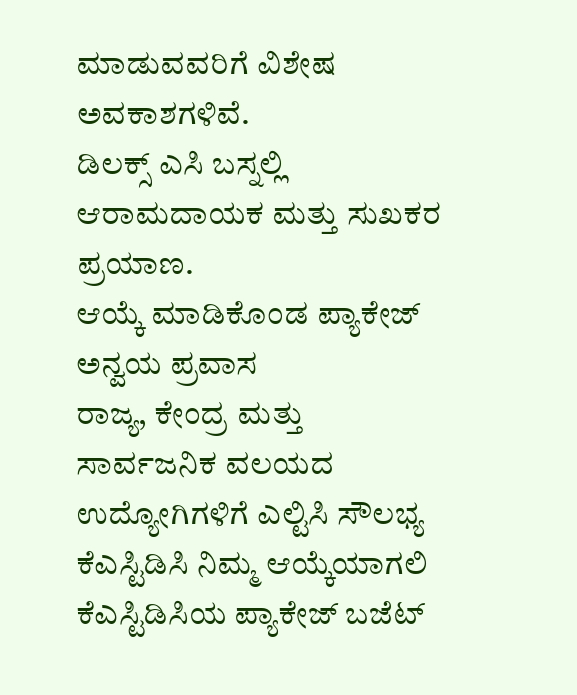ಮಾಡುವವರಿಗೆ ವಿಶೇಷ ಅವಕಾಶಗಳಿವೆ.
ಡಿಲಕ್ಸ್ ಎಸಿ ಬಸ್ನಲ್ಲಿ ಆರಾಮದಾಯಕ ಮತ್ತು ಸುಖಕರ ಪ್ರಯಾಣ.
ಆಯ್ಕೆ ಮಾಡಿಕೊಂಡ ಪ್ಯಾಕೇಜ್ ಅನ್ವಯ ಪ್ರವಾಸ
ರಾಜ್ಯ, ಕೇಂದ್ರ ಮತ್ತು ಸಾರ್ವಜನಿಕ ವಲಯದ ಉದ್ಯೋಗಿಗಳಿಗೆ ಎಲ್ಟಿಸಿ ಸೌಲಭ್ಯ
ಕೆಎಸ್ಟಿಡಿಸಿ ನಿಮ್ಮ ಆಯ್ಕೆಯಾಗಲಿ
ಕೆಎಸ್ಟಿಡಿಸಿಯ ಪ್ಯಾಕೇಜ್ ಬಜೆಟ್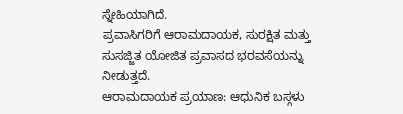ಸ್ನೇಹಿಯಾಗಿದೆ.
ಪ್ರವಾಸಿಗರಿಗೆ ಆರಾಮದಾಯಕ, ಸುರಕ್ಷಿತ ಮತ್ತು ಸುಸಜ್ಜಿತ ಯೋಜಿತ ಪ್ರವಾಸದ ಭರವಸೆಯನ್ನು ನೀಡುತ್ತದೆ.
ಆರಾಮದಾಯಕ ಪ್ರಯಾಣ: ಆಧುನಿಕ ಬಸ್ಗಳು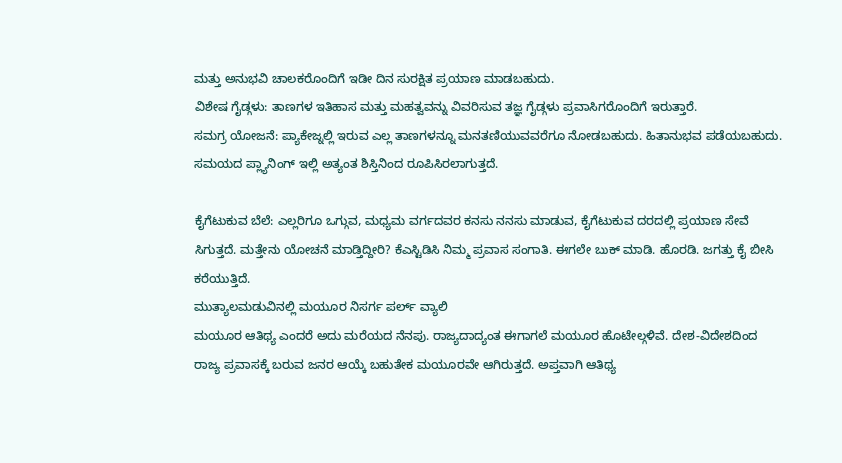ಮತ್ತು ಅನುಭವಿ ಚಾಲಕರೊಂದಿಗೆ ಇಡೀ ದಿನ ಸುರಕ್ಷಿತ ಪ್ರಯಾಣ ಮಾಡಬಹುದು.
ವಿಶೇಷ ಗೈಡ್ಗಳು: ತಾಣಗಳ ಇತಿಹಾಸ ಮತ್ತು ಮಹತ್ವವನ್ನು ವಿವರಿಸುವ ತಜ್ಞ ಗೈಡ್ಗಳು ಪ್ರವಾಸಿಗರೊಂದಿಗೆ ಇರುತ್ತಾರೆ.
ಸಮಗ್ರ ಯೋಜನೆ: ಪ್ಯಾಕೇಜ್ನಲ್ಲಿ ಇರುವ ಎಲ್ಲ ತಾಣಗಳನ್ನೂ ಮನತಣಿಯುವವರೆಗೂ ನೋಡಬಹುದು. ಹಿತಾನುಭವ ಪಡೆಯಬಹುದು. ಸಮಯದ ಪ್ಲ್ಯಾನಿಂಗ್ ಇಲ್ಲಿ ಅತ್ಯಂತ ಶಿಸ್ತಿನಿಂದ ರೂಪಿಸಿರಲಾಗುತ್ತದೆ.

ಕೈಗೆಟುಕುವ ಬೆಲೆ: ಎಲ್ಲರಿಗೂ ಒಗ್ಗುವ, ಮಧ್ಯಮ ವರ್ಗದವರ ಕನಸು ನನಸು ಮಾಡುವ, ಕೈಗೆಟುಕುವ ದರದಲ್ಲಿ ಪ್ರಯಾಣ ಸೇವೆ ಸಿಗುತ್ತದೆ. ಮತ್ತೇನು ಯೋಚನೆ ಮಾಡ್ತಿದ್ದೀರಿ? ಕೆಎಸ್ಟಿಡಿಸಿ ನಿಮ್ಮ ಪ್ರವಾಸ ಸಂಗಾತಿ. ಈಗಲೇ ಬುಕ್ ಮಾಡಿ. ಹೊರಡಿ. ಜಗತ್ತು ಕೈ ಬೀಸಿ ಕರೆಯುತ್ತಿದೆ.
ಮುತ್ಯಾಲಮಡುವಿನಲ್ಲಿ ಮಯೂರ ನಿಸರ್ಗ ಪರ್ಲ್ ವ್ಯಾಲಿ
ಮಯೂರ ಆತಿಥ್ಯ ಎಂದರೆ ಅದು ಮರೆಯದ ನೆನಪು. ರಾಜ್ಯದಾದ್ಯಂತ ಈಗಾಗಲೆ ಮಯೂರ ಹೊಟೇಲ್ಗಳಿವೆ. ದೇಶ-ವಿದೇಶದಿಂದ ರಾಜ್ಯ ಪ್ರವಾಸಕ್ಕೆ ಬರುವ ಜನರ ಆಯ್ಕೆ ಬಹುತೇಕ ಮಯೂರವೇ ಆಗಿರುತ್ತದೆ. ಅಪ್ತವಾಗಿ ಆತಿಥ್ಯ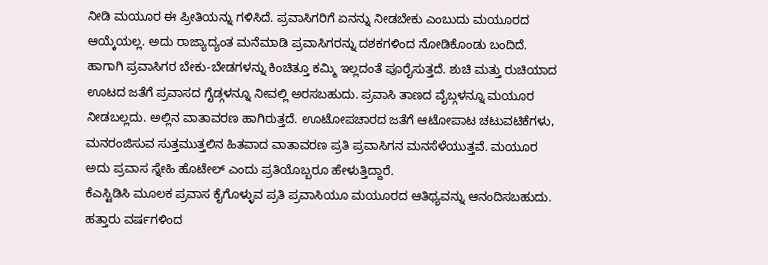ನೀಡಿ ಮಯೂರ ಈ ಪ್ರೀತಿಯನ್ನು ಗಳಿಸಿದೆ. ಪ್ರವಾಸಿಗರಿಗೆ ಏನನ್ನು ನೀಡಬೇಕು ಎಂಬುದು ಮಯೂರದ ಆಯ್ಕೆಯಲ್ಲ. ಅದು ರಾಜ್ಯಾದ್ಯಂತ ಮನೆಮಾಡಿ ಪ್ರವಾಸಿಗರನ್ನು ದಶಕಗಳಿಂದ ನೋಡಿಕೊಂಡು ಬಂದಿದೆ. ಹಾಗಾಗಿ ಪ್ರವಾಸಿಗರ ಬೇಕು-ಬೇಡಗಳನ್ನು ಕಿಂಚಿತ್ತೂ ಕಮ್ಮಿ ಇಲ್ಲದಂತೆ ಪೂರೈಸುತ್ತದೆ. ಶುಚಿ ಮತ್ತು ರುಚಿಯಾದ ಊಟದ ಜತೆಗೆ ಪ್ರವಾಸದ ಗೈಡ್ಗಳನ್ನೂ ನೀವಲ್ಲಿ ಅರಸಬಹುದು. ಪ್ರವಾಸಿ ತಾಣದ ವೈಬ್ಗಳನ್ನೂ ಮಯೂರ ನೀಡಬಲ್ಲದು. ಅಲ್ಲಿನ ವಾತಾವರಣ ಹಾಗಿರುತ್ತದೆ. ಊಟೋಪಚಾರದ ಜತೆಗೆ ಆಟೋಪಾಟ ಚಟುವಟಿಕೆಗಳು, ಮನರಂಜಿಸುವ ಸುತ್ತಮುತ್ತಲಿನ ಹಿತವಾದ ವಾತಾವರಣ ಪ್ರತಿ ಪ್ರವಾಸಿಗನ ಮನಸೆಳೆಯುತ್ತವೆ. ಮಯೂರ ಅದು ಪ್ರವಾಸ ಸ್ನೇಹಿ ಹೊಟೇಲ್ ಎಂದು ಪ್ರತಿಯೊಬ್ಬರೂ ಹೇಳುತ್ತಿದ್ದಾರೆ.
ಕೆಎಸ್ಟಿಡಿಸಿ ಮೂಲಕ ಪ್ರವಾಸ ಕೈಗೊಳ್ಳುವ ಪ್ರತಿ ಪ್ರವಾಸಿಯೂ ಮಯೂರದ ಆತಿಥ್ಯವನ್ನು ಆನಂದಿಸಬಹುದು. ಹತ್ತಾರು ವರ್ಷಗಳಿಂದ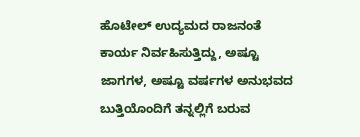ಹೊಟೇಲ್ ಉದ್ಯಮದ ರಾಜನಂತೆ ಕಾರ್ಯ ನಿರ್ವಹಿಸುತ್ತಿದ್ದು, ಅಷ್ಟೂ ಜಾಗಗಳ, ಅಷ್ಟೂ ವರ್ಷಗಳ ಅನುಭವದ ಬುತ್ತಿಯೊಂದಿಗೆ ತನ್ನಲ್ಲಿಗೆ ಬರುವ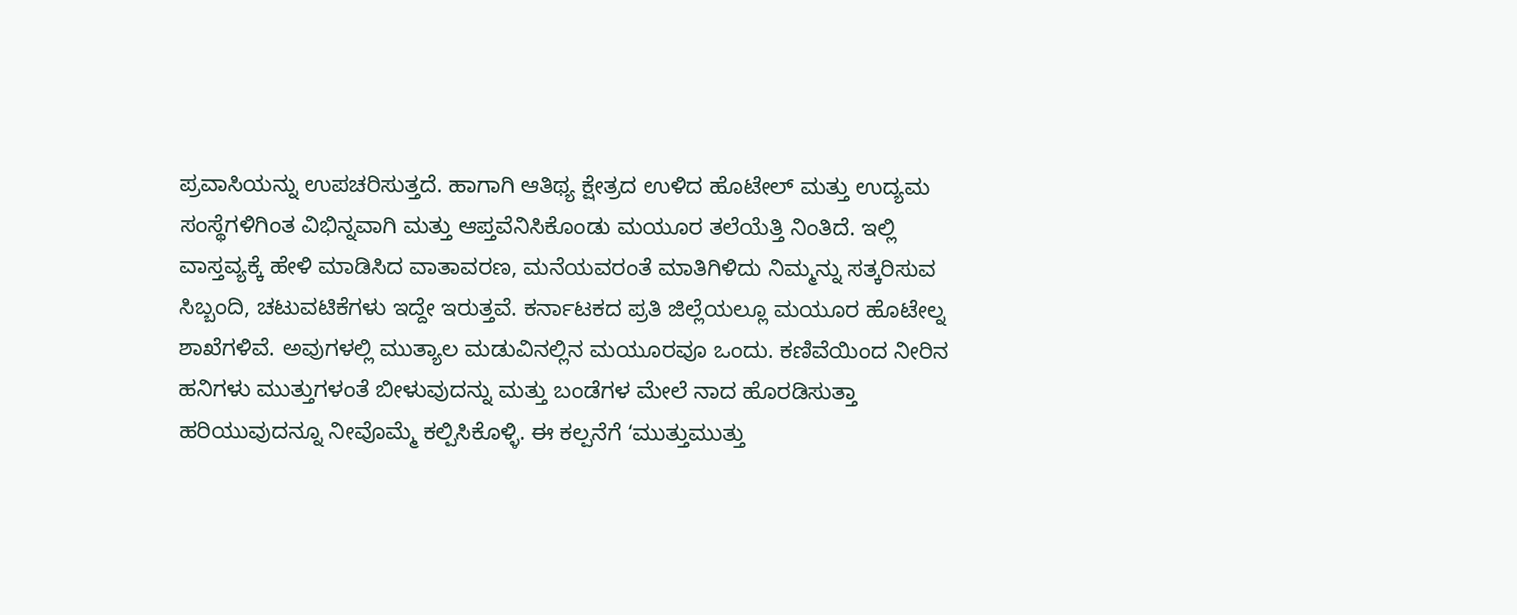ಪ್ರವಾಸಿಯನ್ನು ಉಪಚರಿಸುತ್ತದೆ. ಹಾಗಾಗಿ ಆತಿಥ್ಯ ಕ್ಷೇತ್ರದ ಉಳಿದ ಹೊಟೇಲ್ ಮತ್ತು ಉದ್ಯಮ ಸಂಸ್ಥೆಗಳಿಗಿಂತ ವಿಭಿನ್ನವಾಗಿ ಮತ್ತು ಆಪ್ತವೆನಿಸಿಕೊಂಡು ಮಯೂರ ತಲೆಯೆತ್ತಿ ನಿಂತಿದೆ. ಇಲ್ಲಿ ವಾಸ್ತವ್ಯಕ್ಕೆ ಹೇಳಿ ಮಾಡಿಸಿದ ವಾತಾವರಣ, ಮನೆಯವರಂತೆ ಮಾತಿಗಿಳಿದು ನಿಮ್ಮನ್ನು ಸತ್ಕರಿಸುವ ಸಿಬ್ಬಂದಿ, ಚಟುವಟಿಕೆಗಳು ಇದ್ದೇ ಇರುತ್ತವೆ. ಕರ್ನಾಟಕದ ಪ್ರತಿ ಜಿಲ್ಲೆಯಲ್ಲೂ ಮಯೂರ ಹೊಟೇಲ್ನ ಶಾಖೆಗಳಿವೆ. ಅವುಗಳಲ್ಲಿ ಮುತ್ಯಾಲ ಮಡುವಿನಲ್ಲಿನ ಮಯೂರವೂ ಒಂದು. ಕಣಿವೆಯಿಂದ ನೀರಿನ ಹನಿಗಳು ಮುತ್ತುಗಳಂತೆ ಬೀಳುವುದನ್ನು ಮತ್ತು ಬಂಡೆಗಳ ಮೇಲೆ ನಾದ ಹೊರಡಿಸುತ್ತಾ ಹರಿಯುವುದನ್ನೂ ನೀವೊಮ್ಮೆ ಕಲ್ಪಿಸಿಕೊಳ್ಳಿ. ಈ ಕಲ್ಪನೆಗೆ ʻಮುತ್ತುಮುತ್ತು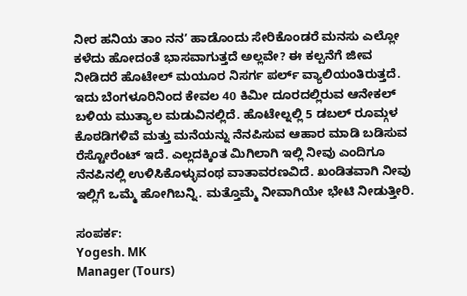ನೀರ ಹನಿಯ ತಾಂ ನನʼ ಹಾಡೊಂದು ಸೇರಿಕೊಂಡರೆ ಮನಸು ಎಲ್ಲೋ ಕಳೆದು ಹೋದಂತೆ ಭಾಸವಾಗುತ್ತದೆ ಅಲ್ಲವೇ? ಈ ಕಲ್ಪನೆಗೆ ಜೀವ ನೀಡಿದರೆ ಹೊಟೇಲ್ ಮಯೂರ ನಿಸರ್ಗ ಪರ್ಲ್ ವ್ಯಾಲಿಯಂತಿರುತ್ತದೆ. ಇದು ಬೆಂಗಳೂರಿನಿಂದ ಕೇವಲ 40 ಕಿಮೀ ದೂರದಲ್ಲಿರುವ ಆನೇಕಲ್ ಬಳಿಯ ಮುತ್ಯಾಲ ಮಡುವಿನಲ್ಲಿದೆ. ಹೊಟೇಲ್ನಲ್ಲಿ 5 ಡಬಲ್ ರೂಮ್ಗಳ ಕೊಠಡಿಗಳಿವೆ ಮತ್ತು ಮನೆಯನ್ನು ನೆನಪಿಸುವ ಆಹಾರ ಮಾಡಿ ಬಡಿಸುವ ರೆಸ್ಟೋರೆಂಟ್ ಇದೆ. ಎಲ್ಲದಕ್ಕಿಂತ ಮಿಗಿಲಾಗಿ ಇಲ್ಲಿ ನೀವು ಎಂದಿಗೂ ನೆನಪಿನಲ್ಲಿ ಉಳಿಸಿಕೊಳ್ಳುವಂಥ ವಾತಾವರಣವಿದೆ. ಖಂಡಿತವಾಗಿ ನೀವು ಇಲ್ಲಿಗೆ ಒಮ್ಮೆ ಹೋಗಿಬನ್ನಿ. ಮತ್ತೊಮ್ಮೆ ನೀವಾಗಿಯೇ ಭೇಟಿ ನೀಡುತ್ತೀರಿ.

ಸಂಪರ್ಕ:
Yogesh. MK
Manager (Tours)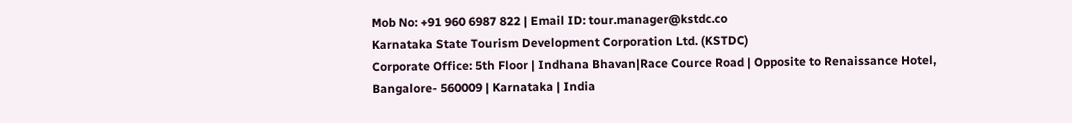Mob No: +91 960 6987 822 | Email ID: tour.manager@kstdc.co
Karnataka State Tourism Development Corporation Ltd. (KSTDC)
Corporate Office: 5th Floor | Indhana Bhavan|Race Cource Road | Opposite to Renaissance Hotel,
Bangalore- 560009 | Karnataka | India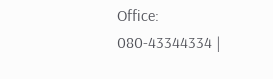Office: 080-43344334 |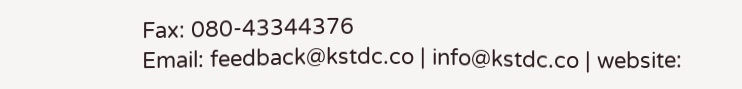Fax: 080-43344376
Email: feedback@kstdc.co | info@kstdc.co | website: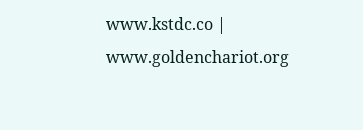www.kstdc.co | www.goldenchariot.org